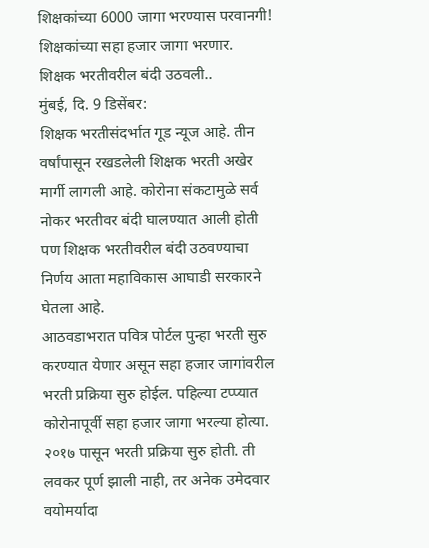शिक्षकांच्या 6000 जागा भरण्यास परवानगी!
शिक्षकांच्या सहा हजार जागा भरणार.
शिक्षक भरतीवरील बंदी उठवली..
मुंबई, दि. 9 डिसेंबर:
शिक्षक भरतीसंदर्भात गूड न्यूज आहे. तीन वर्षांपासून रखडलेली शिक्षक भरती अखेर मार्गी लागली आहे. कोरोना संकटामुळे सर्व नोकर भरतीवर बंदी घालण्यात आली होती पण शिक्षक भरतीवरील बंदी उठवण्याचा निर्णय आता महाविकास आघाडी सरकारने घेतला आहे.
आठवडाभरात पवित्र पोर्टल पुन्हा भरती सुरु करण्यात येणार असून सहा हजार जागांवरील भरती प्रक्रिया सुरु होईल. पहिल्या टप्प्यात कोरोनापूर्वी सहा हजार जागा भरल्या होत्या. २०१७ पासून भरती प्रक्रिया सुरु होती. ती लवकर पूर्ण झाली नाही, तर अनेक उमेदवार वयोमर्यादा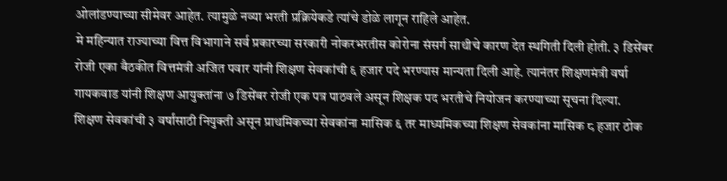ओलांडण्याच्या सीमेवर आहेत. त्यामुळे नव्या भरती प्रक्रियेकडे त्यांचे डोळे लागून राहिले आहेत.
मे महिन्यात राज्याच्या वित्त विभागाने सर्व प्रकारच्या सरकारी नोकरभरतीस कोरोना संसर्ग साथीचे कारण देत स्थगिती दिली होती. ३ डिसेंबर रोजी एका बैठकीत वित्तमंत्री अजित पवार यांनी शिक्षण सेवकांची ६ हजार पदे भरण्यास मान्यता दिली आहे. त्यानंतर शिक्षणमंत्री वर्षा गायकवाड यांनी शिक्षण आयुक्तांना ७ डिसेंबर रोजी एक पत्र पाठवले असून शिक्षक पद भरतीचे नियोजन करण्याच्या सूचना दिल्या.
शिक्षण सेवकांची ३ वर्षांसाठी नियुक्ती असून प्राथमिकच्या सेवकांना मासिक ६ तर माध्यमिकच्या शिक्षण सेवकांना मासिक ८ हजार ठोक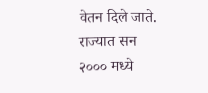वेतन दिले जाते. राज्यात सन २००० मध्ये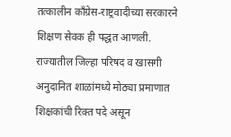तत्कालीन काँग्रेस-राष्ट्रवादीच्या सरकारने शिक्षण सेवक ही पद्धत आणली.
राज्यातील जिल्हा परिषद व खासगी अनुदानित शाळांमध्ये मोठ्या प्रमाणात शिक्षकांची रिक्त पदे असून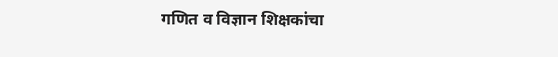गणित व विज्ञान शिक्षकांचा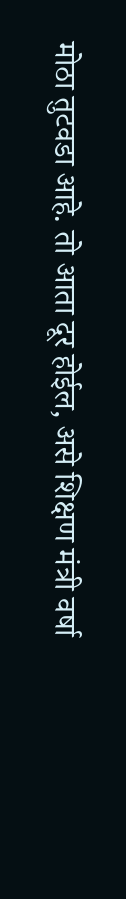मोठा तुटवडा आहे. तो आता दूर होईल, असे शिक्षण मंत्री वर्षा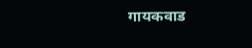गायकवाड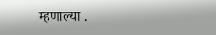म्हणाल्या .